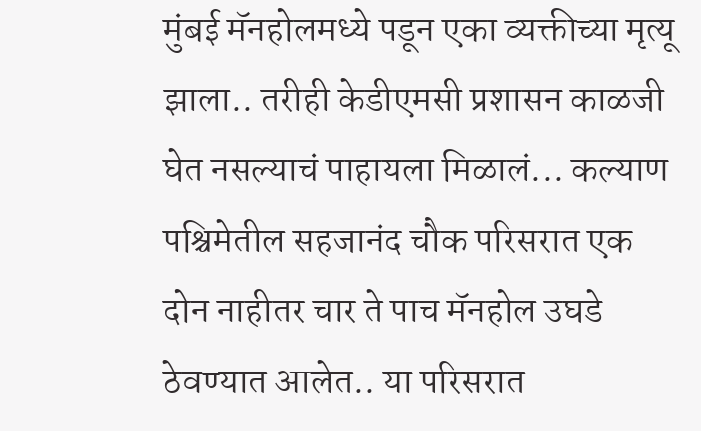मुंबई मॅनहोलमध्ये पडून एका व्यक्तीच्या मृत्यू झाला.. तरीही केडीएमसी प्रशासन काळजी घेत नसल्याचं पाहायला मिळालं... कल्याण पश्चिमेतील सहजानंद चौक परिसरात एक दोन नाहीतर चार ते पाच मॅनहोल उघडे ठेवण्यात आलेत.. या परिसरात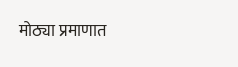मोठ्या प्रमाणात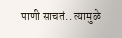पाणी साचतं.. त्यामुळे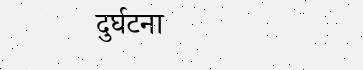दुर्घटना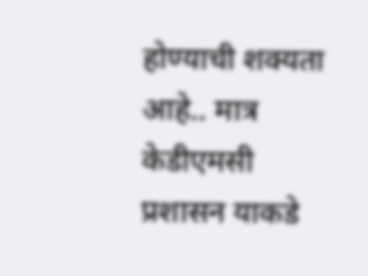होण्याची शक्यता आहे.. मात्र केडीएमसी प्रशासन याकडे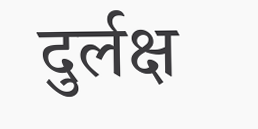दुर्लक्ष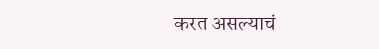करत असल्याचं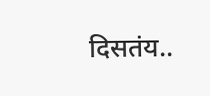दिसतंय..